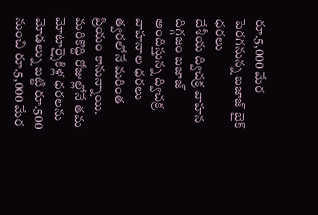రూ.5,000 మేర పెరగనున్న బజాజ్ బైక్ ధరలు
దేశీయ ద్విచక్ర వాహన దిగ్గజం బజాజ్ అందిస్తున్న ద్విచక్ర వాహనాల ధరలు త్వరలోనే మరింత ప్రియం కానున్నాయి. మరికొద్ది రోజుల్లోనే తమ మోటార్సైకిళ్ల ధరలను మోడల్ను బట్టి రూ.500 నుంచి రూ.5,000 మేర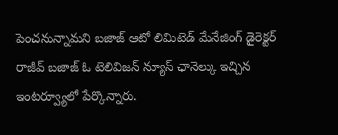పెంచనున్నామని బజాజ్ ఆటో లిమిటెడ్ మేనేజింగ్ డైరెక్టర్ రాజీవ్ బజాజ్ ఓ టెలివిజన్ న్యూస్ ఛానెల్కు ఇచ్చిన ఇంటర్వ్యూలో పేర్కొన్నారు.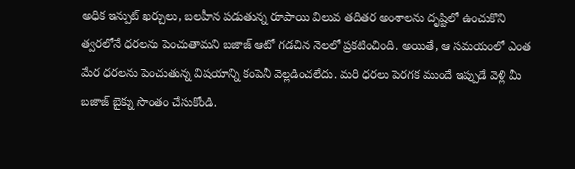అధిక ఇన్పుట్ ఖర్చులు, బలహీన పడుతున్న రూపాయి విలువ తదితర అంశాలను దృష్టిలో ఉంచుకొని త్వరలోనే ధరలను పెంచుతామని బజాజ్ ఆటో గడచిన నెలలో ప్రకటించింది. అయితే, ఆ సమయంలో ఎంత మేర ధరలను పెంచుతున్న విషయాన్ని కంపెనీ వెల్లడించలేదు. మరి ధరలు పెరగక ముందే ఇప్పుడే వెళ్లి మీ బజాజ్ బైక్ను సొంతం చేసుకోండి.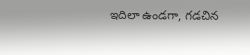ఇదిలా ఉండగా, గడచిన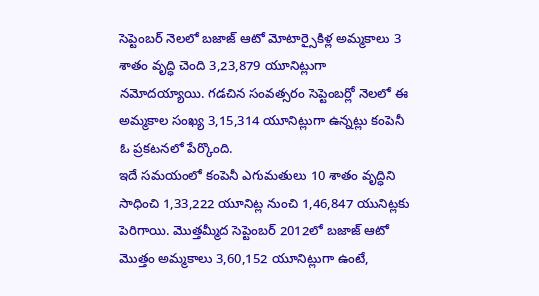సెప్టెంబర్ నెలలో బజాజ్ ఆటో మోటార్సైకిళ్ల అమ్మకాలు 3 శాతం వృద్ధి చెంది 3,23,879 యూనిట్లుగా నమోదయ్యాయి. గడచిన సంవత్సరం సెప్టెంబర్లో నెలలో ఈ అమ్మకాల సంఖ్య 3,15,314 యూనిట్లుగా ఉన్నట్లు కంపెనీ ఓ ప్రకటనలో పేర్కొంది.
ఇదే సమయంలో కంపెనీ ఎగుమతులు 10 శాతం వృద్ధిని సాధించి 1,33,222 యూనిట్ల నుంచి 1,46,847 యునిట్లకు పెరిగాయి. మొత్తమ్మీద సెప్టెంబర్ 2012లో బజాజ్ ఆటో మొత్తం అమ్మకాలు 3,60,152 యూనిట్లుగా ఉంటే,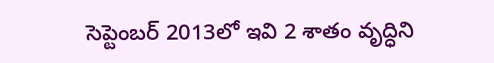సెప్టెంబర్ 2013లో ఇవి 2 శాతం వృద్ధిని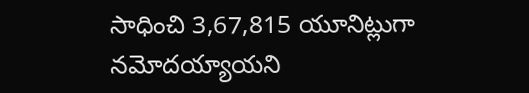సాధించి 3,67,815 యూనిట్లుగా నమోదయ్యాయని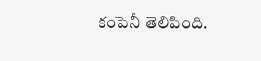కంపెనీ తెలిపింది.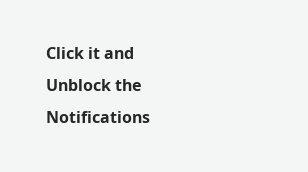Click it and Unblock the Notifications